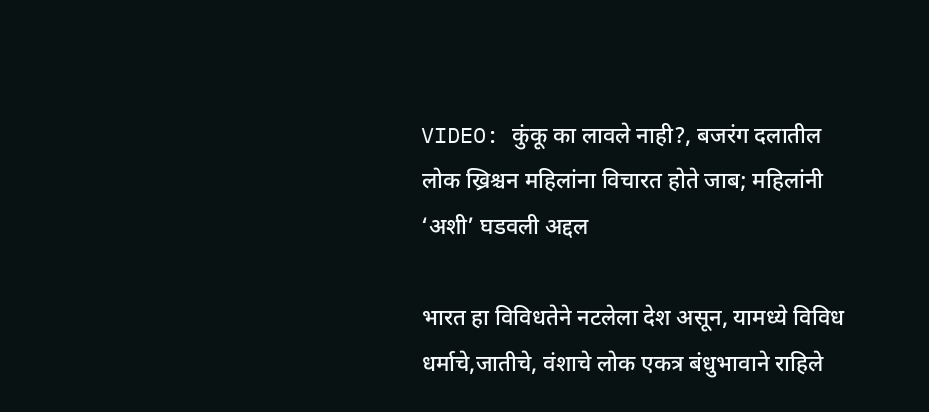VIDEO: कुंकू का लावले नाही?, बजरंग दलातील लोक ख्रिश्चन महिलांना विचारत होते जाब; महिलांनी ‘अशी’ घडवली अद्दल

भारत हा विविधतेने नटलेला देश असून, यामध्ये विविध धर्माचे,जातीचे, वंशाचे लोक एकत्र बंधुभावाने राहिले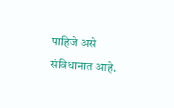पाहिजे असे संविधानात आहे.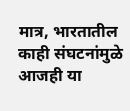मात्र, भारतातील काही संघटनांमुळे आजही या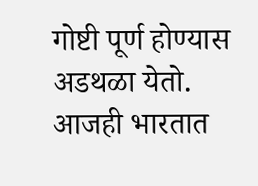गोष्टी पूर्ण होण्यास अडथळा येतो. आजही भारतात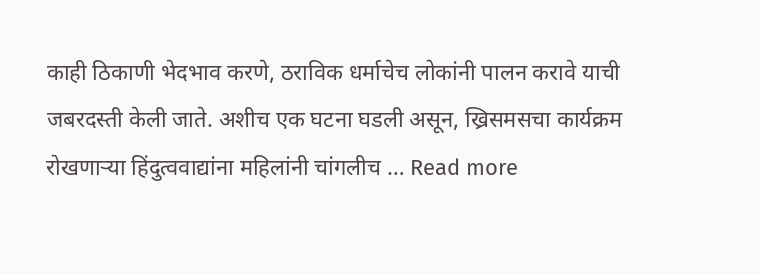काही ठिकाणी भेदभाव करणे, ठराविक धर्माचेच लोकांनी पालन करावे याची जबरदस्ती केली जाते. अशीच एक घटना घडली असून, ख्रिसमसचा कार्यक्रम रोखणाऱ्या हिंदुत्ववाद्यांना महिलांनी चांगलीच … Read more